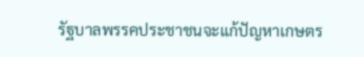รัฐบาลพรรคประชาชนจะแก้ปัญหาเกษตร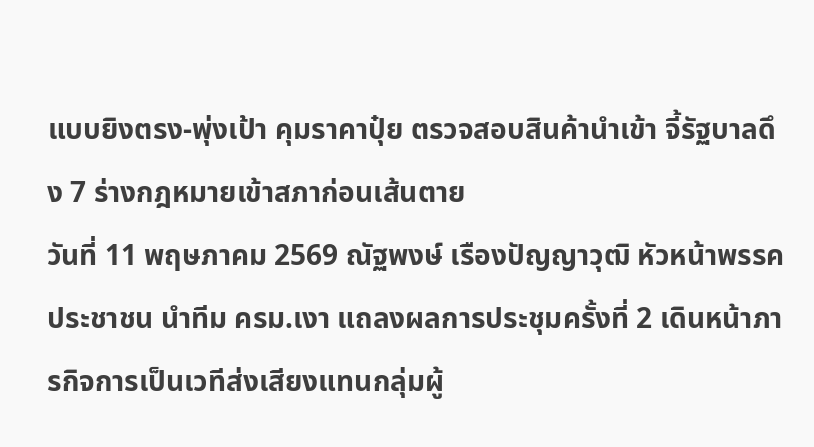แบบยิงตรง-พุ่งเป้า คุมราคาปุ๋ย ตรวจสอบสินค้านำเข้า จี้รัฐบาลดึง 7 ร่างกฎหมายเข้าสภาก่อนเส้นตาย
วันที่ 11 พฤษภาคม 2569 ณัฐพงษ์ เรืองปัญญาวุฒิ หัวหน้าพรรคประชาชน นำทีม ครม.เงา แถลงผลการประชุมครั้งที่ 2 เดินหน้าภารกิจการเป็นเวทีส่งเสียงแทนกลุ่มผู้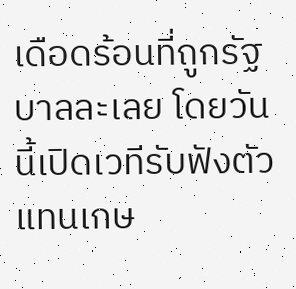เดือดร้อนที่ถูกรัฐบาลละเลย โดยวันนี้เปิดเวทีรับฟังตัวแทนเกษ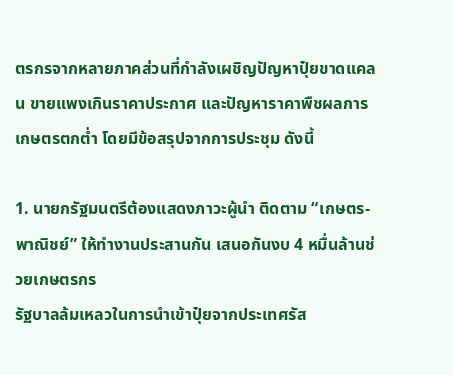ตรกรจากหลายภาคส่วนที่กำลังเผชิญปัญหาปุ๋ยขาดแคลน ขายแพงเกินราคาประกาศ และปัญหาราคาพืชผลการเกษตรตกต่ำ โดยมีข้อสรุปจากการประชุม ดังนี้

1. นายกรัฐมนตรีต้องแสดงภาวะผู้นำ ติดตาม “เกษตร-พาณิชย์” ให้ทำงานประสานกัน เสนอกันงบ 4 หมื่นล้านช่วยเกษตรกร
รัฐบาลล้มเหลวในการนำเข้าปุ๋ยจากประเทศรัส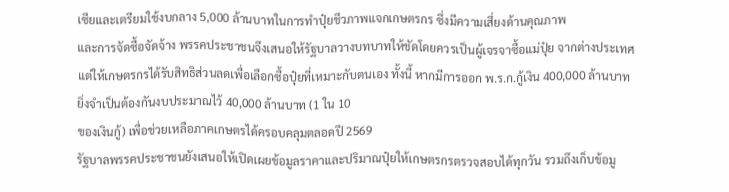เซียและเตรียมใช้งบกลาง 5,000 ล้านบาทในการทำปุ๋ยชีวภาพแจกเกษตรกร ซึ่งมีความเสี่ยงด้านคุณภาพ
และการจัดซื้อจัดจ้าง พรรคประชาชนจึงเสนอให้รัฐบาลวางบทบาทให้ชัดโดยควรเป็นผู้เจรจาซื้อแม่ปุ๋ย จากต่างประเทศแต่ให้เกษตรกรได้รับสิทธิส่วนลดเพื่อเลือกซื้อปุ๋ยที่เหมาะกับตนเอง ทั้งนี้ หากมีการออก พ.ร.ก.กู้เงิน 400,000 ล้านบาท ยิ่งจำเป็นต้องกันงบประมาณไว้ 40,000 ล้านบาท (1 ใน 10
ของเงินกู้) เพื่อช่วยเหลือภาคเกษตรได้ครอบคลุมตลอดปี 2569
รัฐบาลพรรคประชาชนยังเสนอให้เปิดเผยข้อมูลราคาและปริมาณปุ๋ยให้เกษตรกรตรวจสอบได้ทุกวัน รวมถึงเก็บข้อมู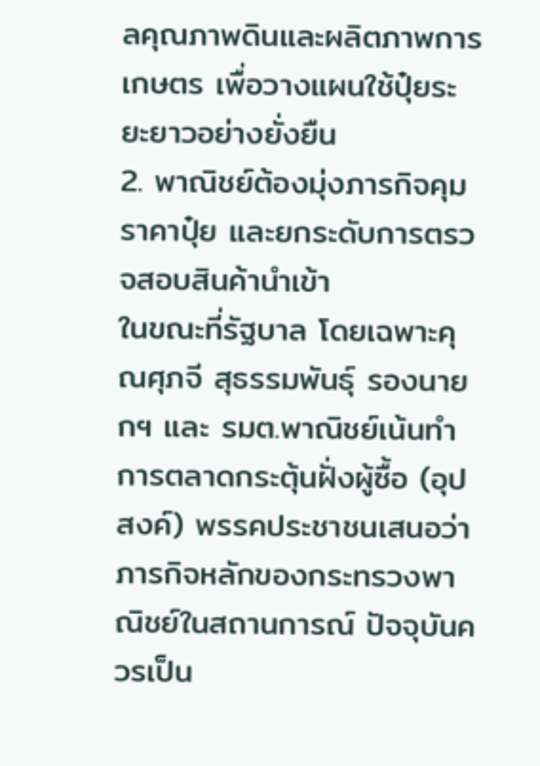ลคุณภาพดินและผลิตภาพการเกษตร เพื่อวางแผนใช้ปุ๋ยระยะยาวอย่างยั่งยืน
2. พาณิชย์ต้องมุ่งภารกิจคุมราคาปุ๋ย และยกระดับการตรวจสอบสินค้านำเข้า
ในขณะที่รัฐบาล โดยเฉพาะคุณศุภจี สุธรรมพันธุ์ รองนายกฯ และ รมต.พาณิชย์เน้นทำการตลาดกระตุ้นฝั่งผู้ซื้อ (อุปสงค์) พรรคประชาชนเสนอว่า ภารกิจหลักของกระทรวงพาณิชย์ในสถานการณ์ ปัจจุบันควรเป็น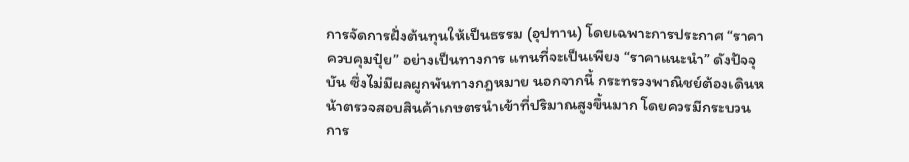การจัดการฝั่งต้นทุนให้เป็นธรรม (อุปทาน) โดยเฉพาะการประกาศ “ราคาควบคุมปุ๋ย” อย่างเป็นทางการ แทนที่จะเป็นเพียง “ราคาแนะนำ” ดังปัจจุบัน ซึ่งไม่มีผลผูกพันทางกฎหมาย นอกจากนี้ กระทรวงพาณิชย์ต้องเดินหน้าตรวจสอบสินค้าเกษตรนำเข้าที่ปริมาณสูงขึ้นมาก โดยควรมีกระบวนการ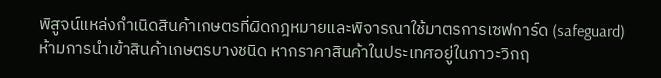พิสูจน์แหล่งกำเนิดสินค้าเกษตรที่ผิดกฎหมายและพิจารณาใช้มาตรการเซฟการ์ด (safeguard) ห้ามการนำเข้าสินค้าเกษตรบางชนิด หากราคาสินค้าในประเทศอยู่ในภาวะวิกฤ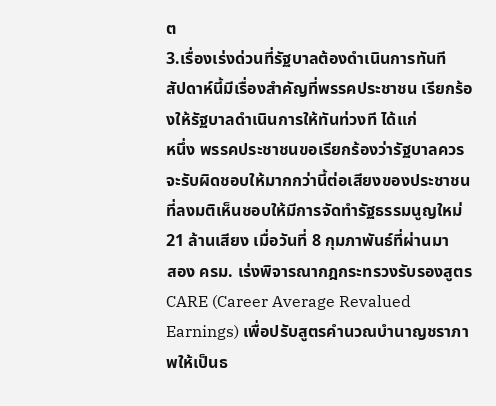ต
3.เรื่องเร่งด่วนที่รัฐบาลต้องดำเนินการทันที
สัปดาห์นี้มีเรื่องสำคัญที่พรรคประชาชน เรียกร้องให้รัฐบาลดำเนินการให้ทันท่วงที ได้แก่
หนึ่ง พรรคประชาชนขอเรียกร้องว่ารัฐบาลควรจะรับผิดชอบให้มากกว่านี้ต่อเสียงของประชาชนที่ลงมติเห็นชอบให้มีการจัดทำรัฐธรรมนูญใหม่ 21 ล้านเสียง เมื่อวันที่ 8 กุมภาพันธ์ที่ผ่านมา
สอง ครม. เร่งพิจารณากฎกระทรวงรับรองสูตร CARE (Career Average Revalued Earnings) เพื่อปรับสูตรคำนวณบำนาญชราภาพให้เป็นธ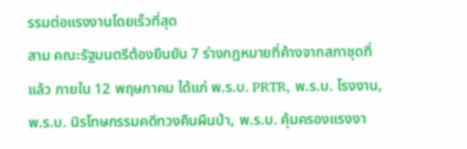รรมต่อแรงงานโดยเร็วที่สุด
สาม คณะรัฐมนตรีต้องยืนยัน 7 ร่างกฎหมายที่ค้างจากสภาชุดที่แล้ว ภายใน 12 พฤษภาคม ได้แก่ พ.ร.บ. PRTR, พ.ร.บ. โรงงาน, พ.ร.บ. นิรโทษกรรมคดีทวงคืนผืนป่า, พ.ร.บ. คุ้มครองแรงงา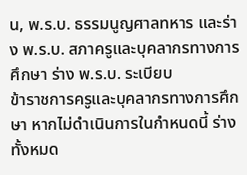น, พ.ร.บ. ธรรมนูญศาลทหาร และร่าง พ.ร.บ. สภาครูและบุคลากรทางการศึกษา ร่าง พ.ร.บ. ระเบียบ
ข้าราชการครูและบุคลากรทางการศึกษา หากไม่ดำเนินการในกำหนดนี้ ร่างทั้งหมด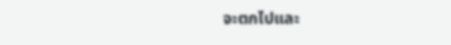จะตกไปและ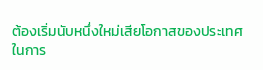ต้องเริ่มนับหนึ่งใหม่เสียโอกาสของประเทศในการ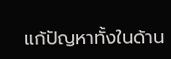แก้ปัญหาทั้งในด้าน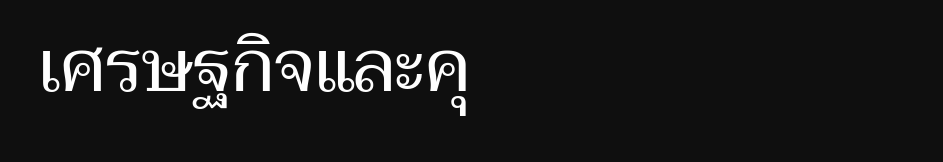เศรษฐกิจและคุ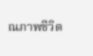ณภาพชีวิต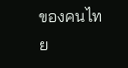ของคนไทย